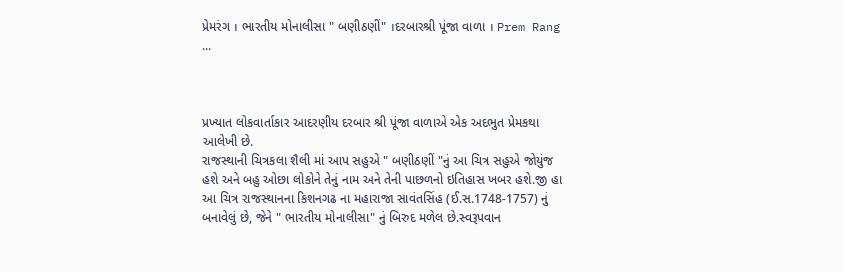પ્રેમરંગ । ભારતીય મોનાલીસા " બણીઠણીં" ।દરબારશ્રી પૂંજા વાળા । Prem Rang ...



પ્રખ્યાત લોકવાર્તાકાર આદરણીય દરબાર શ્રી પૂંજા વાળાએ એક અદભુત પ્રેમકથા આલેખી છે.
રાજસ્થાની ચિત્રકલા શૈલી માં આપ સહુએ " બણીઠણીં "નું આ ચિત્ર સહુએ જોયુંજ હશે અને બહુ ઓછા લોકોને તેનું નામ અને તેની પાછળનો ઇતિહાસ ખબર હશે.જી હા આ ચિત્ર રાજસ્થાનના કિશનગઢ ના મહારાજા સાવંતસિંહ (ઈ.સ.1748-1757) નું બનાવેલું છે, જેને " ભારતીય મોનાલીસા" નું બિરુદ મળેલ છે.સ્વરૂપવાન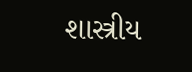શાસ્ત્રીય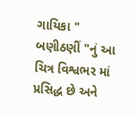ગાયિકા " બણીઠણીં "નું આ ચિત્ર વિશ્વભર માં પ્રસિદ્ધ છે અને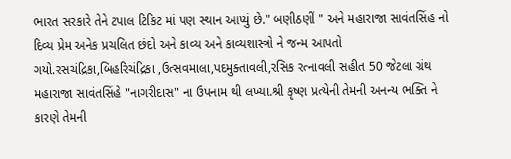ભારત સરકારે તેને ટપાલ ટિકિટ માં પણ સ્થાન આપ્યું છે." બણીઠણીં " અને મહારાજા સાવંતસિંહ નો દિવ્ય પ્રેમ અનેક પ્રચલિત છંદો અને કાવ્ય અને કાવ્યશાસ્ત્રો ને જન્મ આપતો ગયો.રસચંદ્રિકા,બિહરિચંદ્રિકા ,ઉત્સવમાલા,પદમુક્તાવલી,રસિક રત્નાવલી સહીત 50 જેટલા ગ્રંથ મહારાજા સાવંતસિંહે "નાગરીદાસ" ના ઉપનામ થી લખ્યા.શ્રી કૃષ્ણ પ્રત્યેની તેમની અનન્ય ભક્તિ ને કારણે તેમની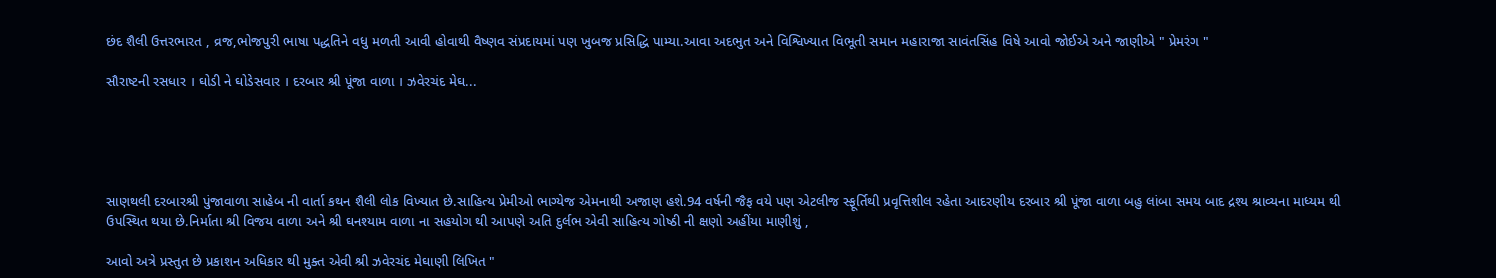છંદ શૈલી ઉત્તરભારત , વ્રજ,ભોજપુરી ભાષા પદ્ધતિને વધુ મળતી આવી હોવાથી વૈષ્ણવ સંપ્રદાયમાં પણ ખુબજ પ્રસિદ્ધિ પામ્યા.આવા અદભુત અને વિશ્વિખ્યાત વિભૂતી સમાન મહારાજા સાવંતસિંહ વિષે આવો જોઈએ અને જાણીએ " પ્રેમરંગ "

સૌરાષ્ટની રસધાર । ઘોડી ને ઘોડેસવાર । દરબાર શ્રી પૂંજા વાળા । ઝવેરચંદ મેઘ...





સાણથલી દરબારશ્રી પુંજાવાળા સાહેબ ની વાર્તા કથન શૈલી લોક વિખ્યાત છે.સાહિત્ય પ્રેમીઓ ભાગ્યેજ એમનાથી અજાણ હશે.94 વર્ષની જૈફ વયે પણ એટલીજ સ્ફૂર્તિથી પ્રવૃત્તિશીલ રહેતા આદરણીય દરબાર શ્રી પૂંજા વાળા બહુ લાંબા સમય બાદ દ્રશ્ય શ્રાવ્યના માધ્યમ થી ઉપસ્થિત થયા છે.નિર્માતા શ્રી વિજય વાળા અને શ્રી ઘનશ્યામ વાળા ના સહયોગ થી આપણે અતિ દુર્લભ એવી સાહિત્ય ગોષ્ઠી ની ક્ષણો અહીંયા માણીશું ,

આવો અત્રે પ્રસ્તુત છે પ્રકાશન અધિકાર થી મુક્ત એવી શ્રી ઝવેરચંદ મેઘાણી લિખિત "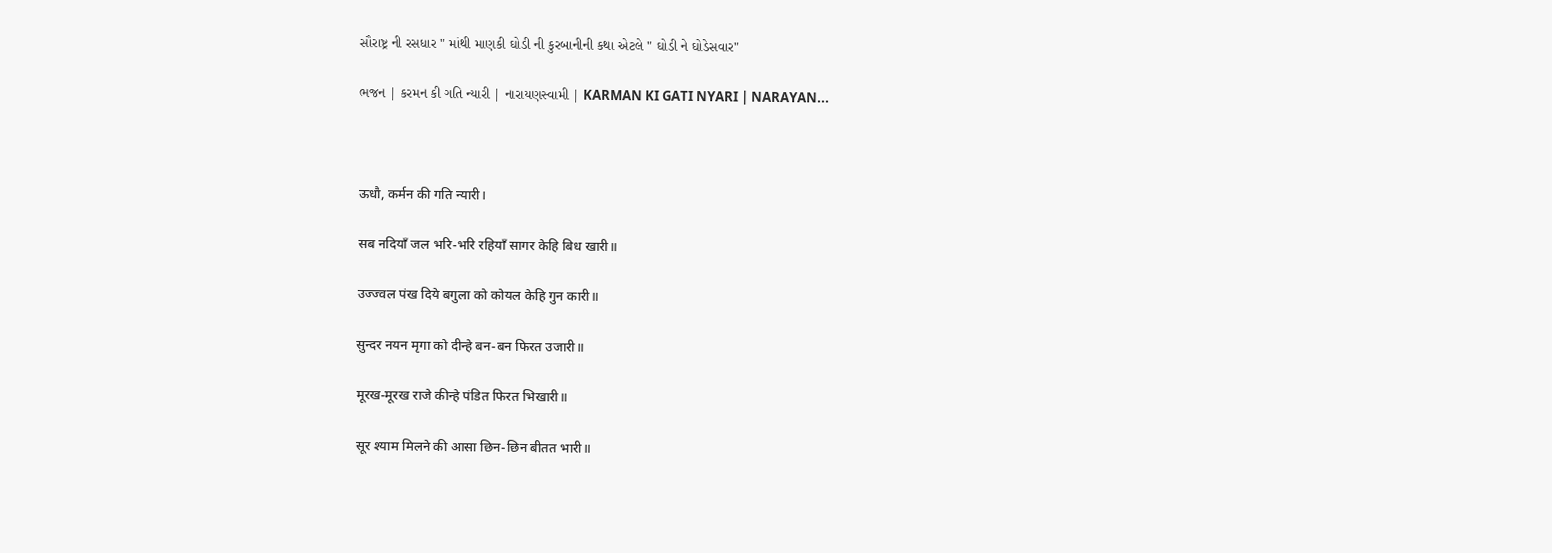સૌરાષ્ટ્ર ની રસધાર " માંથી માણકી ઘોડી ની કુરબાનીની કથા એટલે " ઘોડી ને ઘોડેસવાર"

ભજન | કરમન કી ગતિ ન્યારી | નારાયણસ્વામી | KARMAN KI GATI NYARI | NARAYAN...



ऊधौ, कर्मन की गति न्यारी।

सब नदियाँ जल भरि-भरि रहियाँ सागर केहि बिध खारी॥

उज्ज्वल पंख दिये बगुला को कोयल केहि गुन कारी॥

सुन्दर नयन मृगा को दीन्हे बन-बन फिरत उजारी॥

मूरख-मूरख राजे कीन्हे पंडित फिरत भिखारी॥

सूर श्याम मिलने की आसा छिन-छिन बीतत भारी॥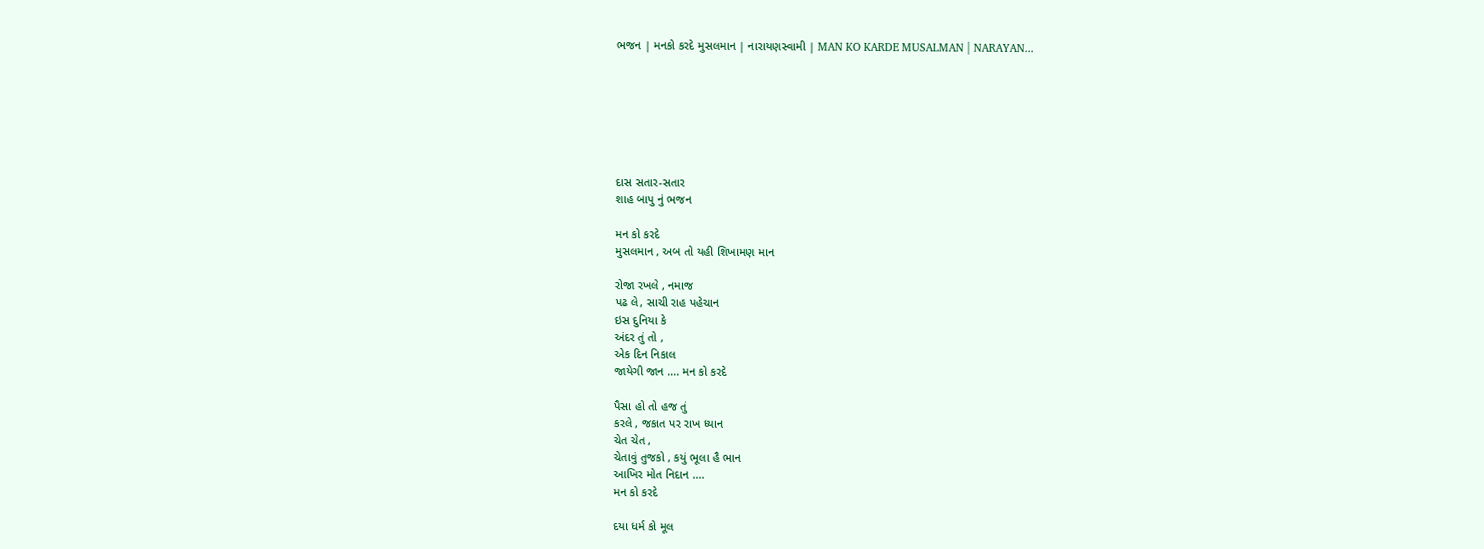ભજન | મનકો કરદે મુસલમાન | નારાયણસ્વામી | MAN KO KARDE MUSALMAN | NARAYAN...







દાસ સતાર-સતાર
શાહ બાપુ નું ભજન

મન કો કરદે
મુસલમાન , અબ તો યહી શિખામણ માન

રોજા રખલે , નમાજ
પઢ લે, સાચી રાહ પહેચાન
ઇસ દુનિયા કે
અંદર તું તો ,
એક દિન નિકાલ
જાયેગી જાન .... મન કો કરદે

પૈસા હો તો હજ તું
કરલે , જકાત પર રાખ ધ્યાન
ચેત ચેત ,
ચેતાવું તુજકો , કયું ભૂલા હૈ ભાન
આખિર મોત નિદાન ....
મન કો કરદે

દયા ધર્મ કો મૂલ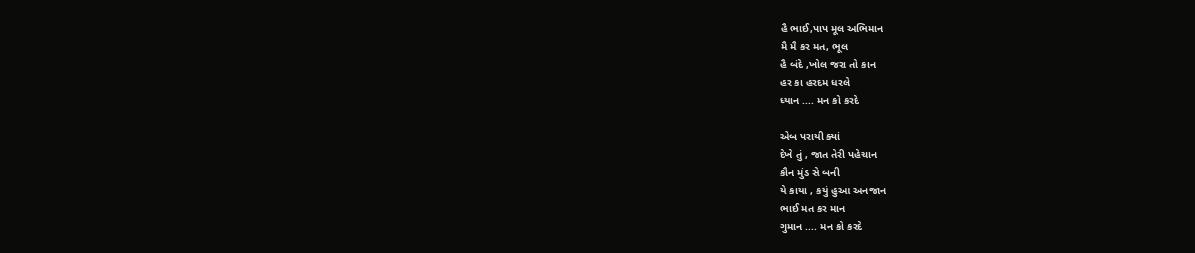હૈ ભાઈ,પાપ મૂલ અભિમાન
મૈ મૈ કર મત, ભૂલ
હૈ બંદે ,ખોલ જરા તો કાન
હર કા હરદમ ધરલે
ધ્યાન .... મન કો કરદે

એબ પરાયી ક્યાં
દેખે તું , જાત તેરી પહેચાન
કૌન મુંડ સે બની
યે કાયા , કયું હુઆ અનજાન
ભાઈ મત કર માન
ગુમાન .... મન કો કરદે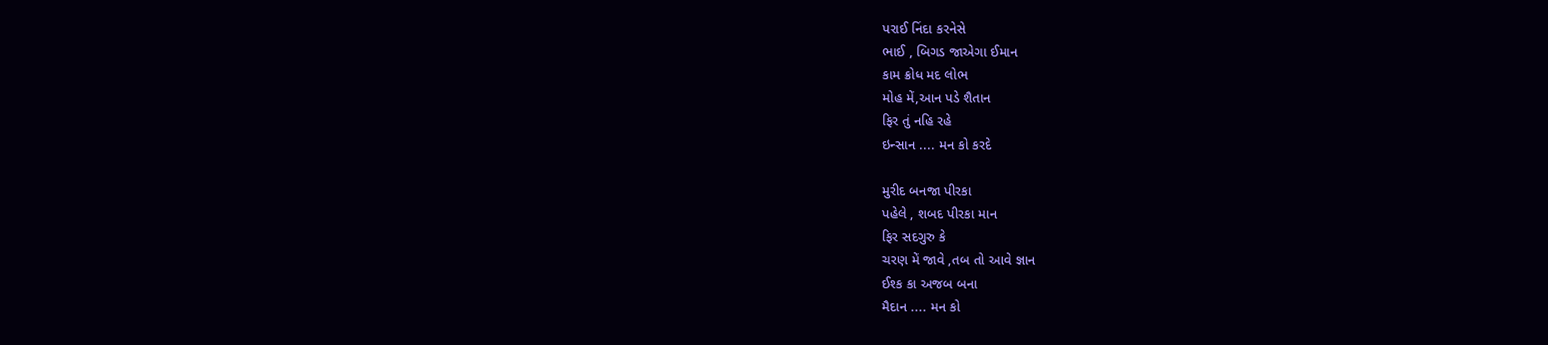પરાઈ નિંદા કરનેસે
ભાઈ , બિગડ જાએગા ઈમાન
કામ ક્રોધ મદ લોભ
મોહ મેં,આન પડે શૈતાન
ફિર તું નહિ રહે
ઇન્સાન .... મન કો કરદે

મુરીદ બનજા પીરકા
પહેલે , શબદ પીરકા માન
ફિર સદગુરુ કે
ચરણ મેં જાવે ,તબ તો આવે જ્ઞાન
ઈશ્ક કા અજબ બના
મૈદાન .... મન કો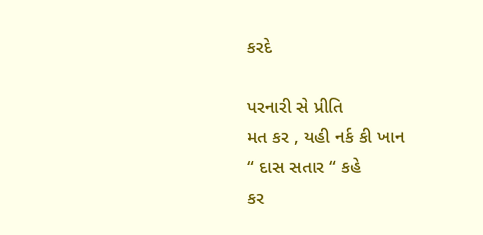કરદે

પરનારી સે પ્રીતિ
મત કર , યહી નર્ક કી ખાન
“ દાસ સતાર “ કહે
કર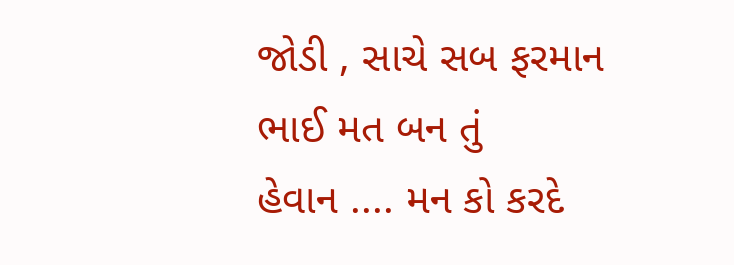જોડી , સાચે સબ ફરમાન
ભાઈ મત બન તું
હેવાન .... મન કો કરદે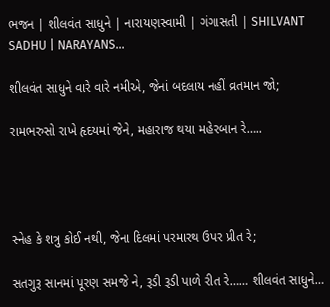ભજન | શીલવંત સાધુને | નારાયણસ્વામી | ગંગાસતી | SHILVANT SADHU | NARAYANS...

શીલવંત સાધુને વારે વારે નમીએ, જેનાં બદલાય નહીં વ્રતમાન જો;

રામભરુસો રાખે હૃદયમાં જેને, મહારાજ થયા મહેરબાન રે…..




સ્નેહ કે શત્રુ કોઈ નથી, જેના દિલમાં પરમારથ ઉપર પ્રીત રે;

સતગુરૂ સાનમાં પૂરણ સમજે ને, રૂડી રૂડી પાળે રીત રે…… શીલવંત સાધુને…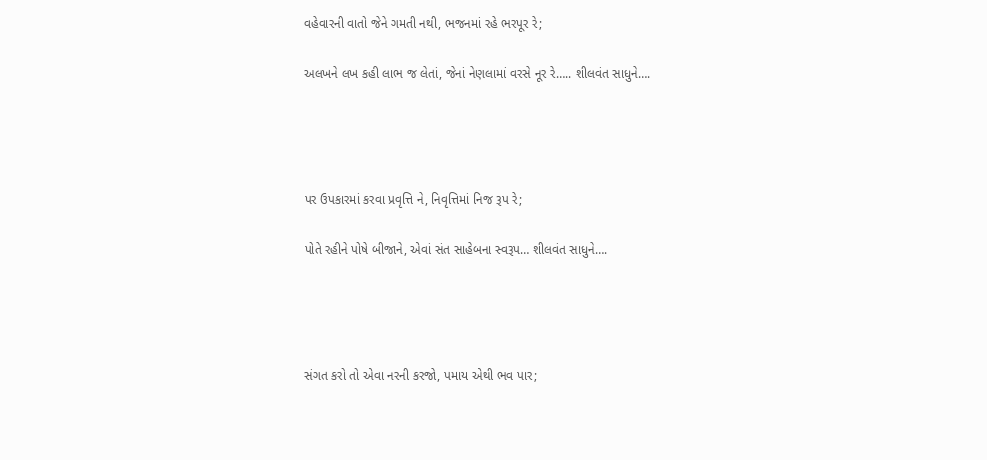વહેવારની વાતો જેને ગમતી નથી, ભજનમાં રહે ભરપૂર રે;

અલખને લખ કહી લાભ જ લેતાં, જેનાં નેણલામાં વરસે નૂર રે….. શીલવંત સાધુને….




પર ઉપકારમાં કરવા પ્રવૃત્તિ ને, નિવૃત્તિમાં નિજ રૂપ રે;

પોતે રહીને પોષે બીજાને, એવાં સંત સાહેબના સ્વરૂપ… શીલવંત સાધુને….




સંગત કરો તો એવા નરની કરજો, પમાય એથી ભવ પાર;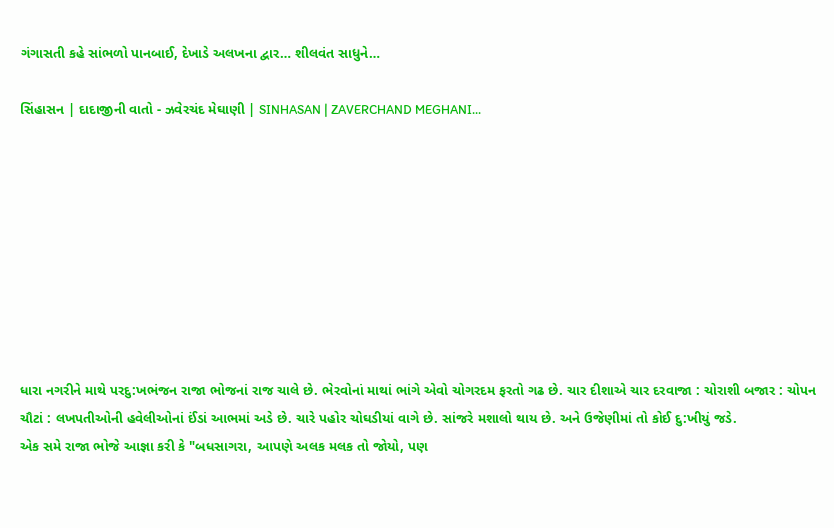ગંગાસતી કહે સાંભળો પાનબાઈ, દેખાડે અલખના દ્વાર… શીલવંત સાધુને…

સિંહાસન | દાદાજીની વાતો - ઝવેરચંદ મેઘાણી | SINHASAN | ZAVERCHAND MEGHANI...









ધારા નગરીને માથે પરદુ:ખભંજન રાજા ભોજનાં રાજ ચાલે છે. ભેરવોનાં માથાં ભાંગે એવો ચોગરદમ ફરતો ગઢ છે. ચાર દીશાએ ચાર દરવાજા : ચોરાશી બજાર : ચોપન ચૌટાં : લખપતીઓની હવેલીઓનાં ઈંડાં આભમાં અડે છે. ચારે પહોર ચોઘડીયાં વાગે છે. સાંજરે મશાલો થાય છે. અને ઉજેણીમાં તો કોઈ દુ:ખીયું જડે.
એક સમે રાજા ભોજે આજ્ઞા કરી કે "બધસાગરા, આપણે અલક મલક તો જોયો, પણ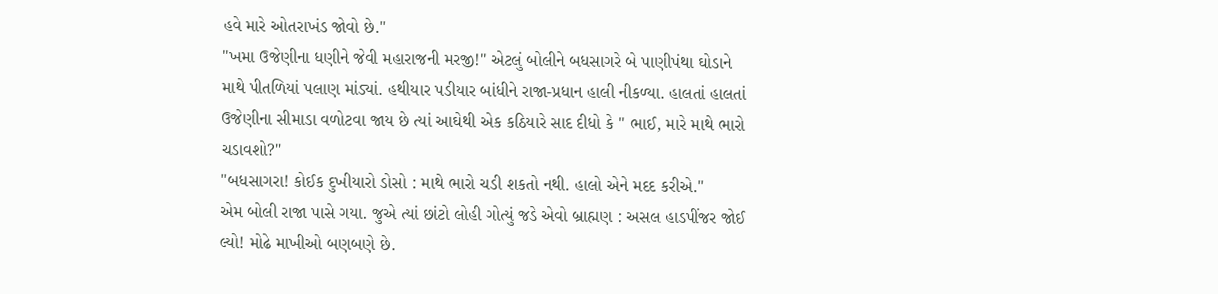હવે મારે ઓતરાખંડ જોવો છે."
"ખમા ઉજેણીના ધણીને જેવી મહારાજની મરજી!" એટલું બોલીને બધસાગરે બે પાણીપંથા ઘોડાને માથે પીતળિયાં પલાણ માંડ્યાં. હથીયાર પડીયાર બાંધીને રાજા-પ્રધાન હાલી નીકળ્યા. હાલતાં હાલતાં ઉજેણીના સીમાડા વળોટવા જાય છે ત્યાં આઘેથી એક કઠિયારે સાદ દીધો કે " ભાઈ, મારે માથે ભારો ચડાવશો?"
"બધસાગરા! કોઈક દુખીયારો ડોસો : માથે ભારો ચડી શકતો નથી. હાલો એને મદદ કરીએ."
એમ બોલી રાજા પાસે ગયા. જુએ ત્યાં છાંટો લોહી ગોત્યું જડે એવો બ્રાહ્મણ : અસલ હાડપીંજર જોઈ લ્યો! મોઢે માખીઓ બણબણે છે.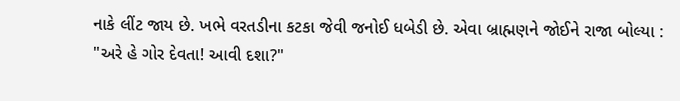નાકે લીંટ જાય છે. ખભે વરતડીના કટકા જેવી જનોઈ ધબેડી છે. એવા બ્રાહ્મણને જોઈને રાજા બોલ્યા :
"અરે હે ગોર દેવતા! આવી દશા?"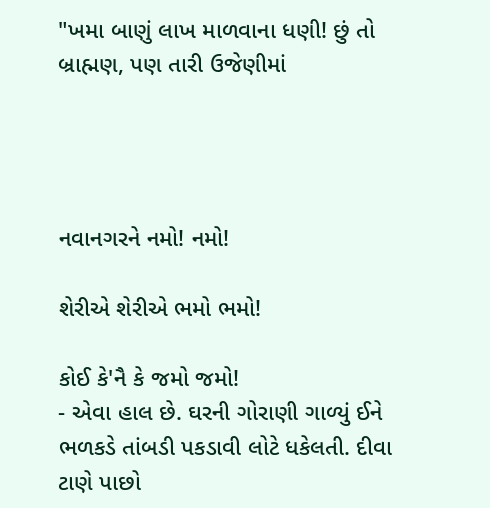"ખમા બાણું લાખ માળવાના ધણી! છું તો બ્રાહ્મણ, પણ તારી ઉજેણીમાં




નવાનગરને નમો! નમો!

શેરીએ શેરીએ ભમો ભમો!

કોઈ કે'નૈ કે જમો જમો!
- એવા હાલ છે. ઘરની ગોરાણી ગાળ્યું ઈને ભળકડે તાંબડી પકડાવી લોટે ધકેલતી. દીવા ટાણે પાછો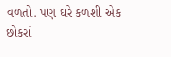વળતો. પણ ઘરે કળશી એક છોકરાં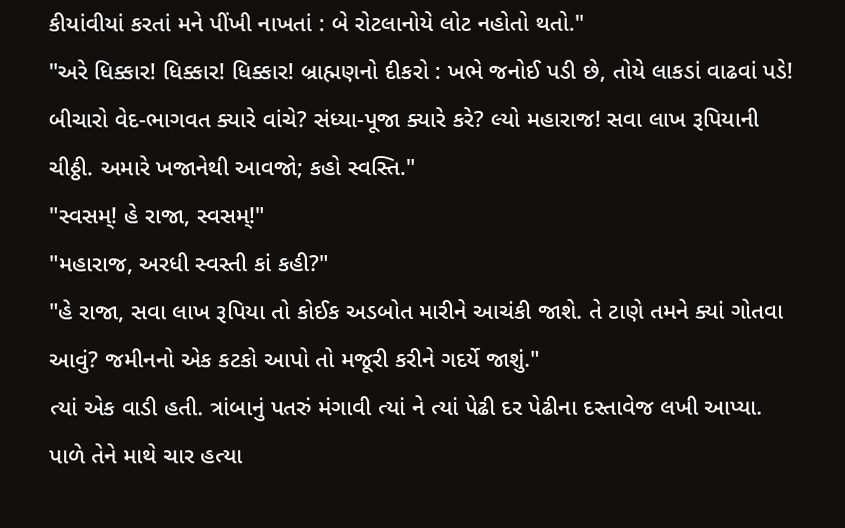કીયાંવીયાં કરતાં મને પીંખી નાખતાં : બે રોટલાનોયે લોટ નહોતો થતો."
"અરે ધિક્કાર! ધિક્કાર! ધિક્કાર! બ્રાહ્મણનો દીકરો : ખભે જનોઈ પડી છે, તોયે લાકડાં વાઢવાં પડે! બીચારો વેદ-ભાગવત ક્યારે વાંચે? સંધ્યા-પૂજા ક્યારે કરે? લ્યો મહારાજ! સવા લાખ રૂપિયાની ચીઠ્ઠી. અમારે ખજાનેથી આવજો; કહો સ્વસ્તિ."
"સ્વસમ્! હે રાજા, સ્વસમ્!"
"મહારાજ, અરધી સ્વસ્તી કાં કહી?"
"હે રાજા, સવા લાખ રૂપિયા તો કોઈક અડબોત મારીને આચંકી જાશે. તે ટાણે તમને ક્યાં ગોતવા આવું? જમીનનો એક કટકો આપો તો મજૂરી કરીને ગદર્યે જાશું."
ત્યાં એક વાડી હતી. ત્રાંબાનું પતરું મંગાવી ત્યાં ને ત્યાં પેઢી દર પેઢીના દસ્તાવેજ લખી આપ્યા. પાળે તેને માથે ચાર હત્યા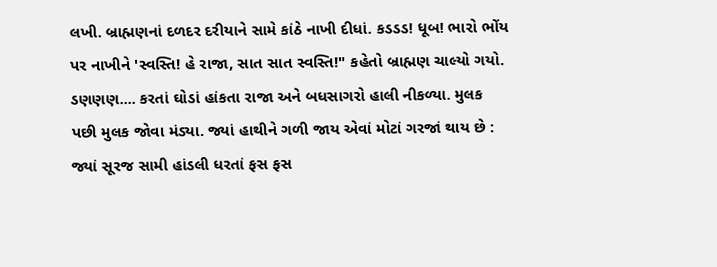લખી. બ્રાહ્મણનાં દળદર દરીયાને સામે કાંઠે નાખી દીધાં. કડડડ! ધૂબ! ભારો ભોંય પર નાખીને 'સ્વસ્તિ! હે રાજા, સાત સાત સ્વસ્તિ!" કહેતો બ્રાહ્મણ ચાલ્યો ગયો.
ડણણણ.... કરતાં ઘોડાં હાંકતા રાજા અને બધસાગરો હાલી નીકળ્યા. મુલક પછી મુલક જોવા મંડ્યા. જ્યાં હાથીને ગળી જાય એવાં મોટાં ગરજાં થાય છે : જ્યાં સૂરજ સામી હાંડલી ધરતાં ફસ ફસ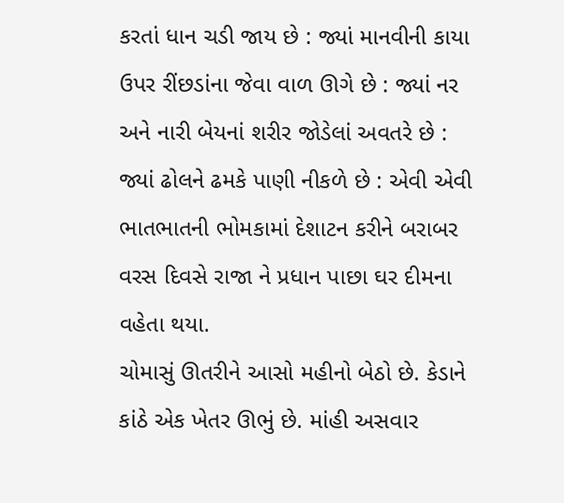કરતાં ધાન ચડી જાય છે : જ્યાં માનવીની કાયા ઉપર રીંછડાંના જેવા વાળ ઊગે છે : જ્યાં નર અને નારી બેયનાં શરીર જોડેલાં અવતરે છે : જ્યાં ઢોલને ઢમકે પાણી નીકળે છે : એવી એવી ભાતભાતની ભોમકામાં દેશાટન કરીને બરાબર વરસ દિવસે રાજા ને પ્રધાન પાછા ઘર દીમના વહેતા થયા.
ચોમાસું ઊતરીને આસો મહીનો બેઠો છે. કેડાને કાંઠે એક ખેતર ઊભું છે. માંહી અસવાર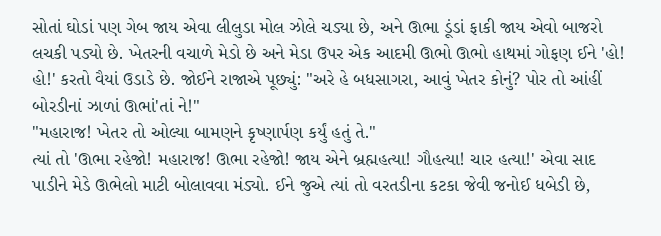સોતાં ઘોડાં પણ ગેબ જાય એવા લીલુડા મોલ ઝોલે ચડ્યા છે, અને ઊભા ડૂંડાં ફાકી જાય એવો બાજરો લચકી પડ્યો છે. ખેતરની વચાળે મેડો છે અને મેડા ઉપર એક આદમી ઊભો ઊભો હાથમાં ગોફણ ઈને 'હો! હો!' કરતો વૈયાં ઉડાડે છે. જોઈને રાજાએ પૂછ્યું: "અરે હે બધસાગરા, આવું ખેતર કોનું? પોર તો આંહીં બોરડીનાં ઝાળાં ઊભાં'તાં ને!"
"મહારાજ! ખેતર તો ઓલ્યા બામણને કૃષ્ણાર્પણ કર્યું હતું તે."
ત્યાં તો 'ઊભા રહેજો! મહારાજ! ઊભા રહેજો! જાય એને બ્રહ્મહત્યા! ગૌહત્યા! ચાર હત્યા!' એવા સાદ પાડીને મેડે ઊભેલો માટી બોલાવવા મંડ્યો. ઈને જુએ ત્યાં તો વરતડીના કટકા જેવી જનોઈ ધબેડી છે,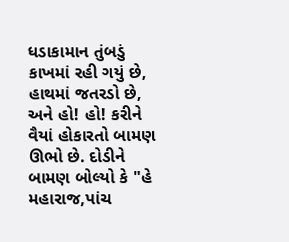ધડાકામાન તુંબડું કાખમાં રહી ગયું છે, હાથમાં જતરડો છે, અને હો! હો! કરીને વૈયાં હોકારતો બામણ ઊભો છે. દોડીને બામણ બોલ્યો કે "હે મહારાજ,પાંચ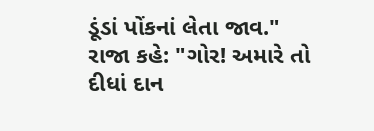ડૂંડાં પોંકનાં લેતા જાવ."
રાજા કહે: "ગોર! અમારે તો દીધાં દાન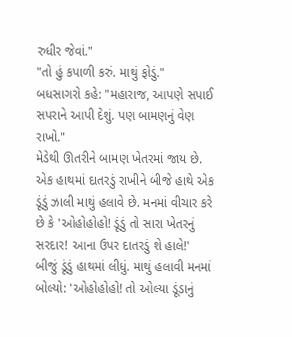રુધીર જેવાં."
"તો હું કપાળી કરું. માથું ફોડું."
બધસાગરો કહે: "મહારાજ, આપણે સપાઈ સપરાને આપી દેશું. પણ બામણનું વેણ રાખો."
મેડેથી ઊતરીને બામણ ખેતરમાં જાય છે. એક હાથમાં દાતરડું રાખીને બીજે હાથે એક ડૂંડું ઝાલી માથું હલાવે છે. મનમાં વીચાર કરે છે કે 'ઓહોહોહો! ડૂંડું તો સારા ખેતરનું સરદાર! આના ઉપર દાતરડું શે હાલે!'
બીજું ડૂંડું હાથમાં લીધું. માથું હલાવી મનમાં બોલ્યો: 'ઓહોહોહો! તો ઓલ્યા ડૂંડાનું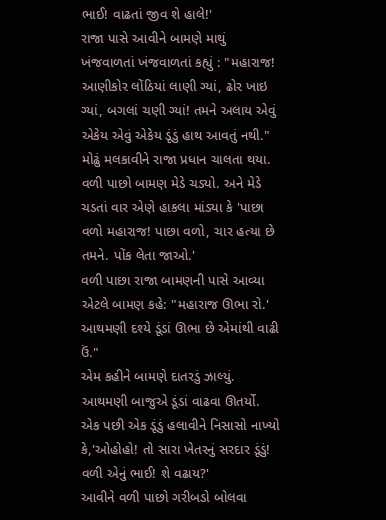ભાઈ! વાઢતાં જીવ શે હાલે!'
રાજા પાસે આવીને બામણે માથું ખંજવાળતાં ખંજવાળતાં કહ્યું : "મહારાજ! આણીકોર લોંઠિયાં લાણી ગ્યાં, ઢોર ખાઇ ગ્યાં, બગલાં ચણી ગ્યાં! તમને અલાય એવું એકેય એવું એકેય ડૂંડું હાથ આવતું નથી."
મોઢું મલકાવીને રાજા પ્રધાન ચાલતા થયા. વળી પાછો બામણ મેડે ચડ્યો. અને મેડે ચડતાં વાર એણે હાકલા માંડ્યા કે 'પાછા વળો મહારાજ! પાછા વળો, ચાર હત્યા છે તમને. પોંક લેતા જાઓ.'
વળી પાછા રાજા બામણની પાસે આવ્યા એટલે બામણ કહે: "મહારાજ ઊભા રો.' આથમણી દશ્યે ડૂંડાં ઊભા છે એમાંથી વાઢી ઉં."
એમ કહીને બામણે દાતરડું ઝાલ્યું. આથમણી બાજુએ ડૂંડાં વાઢવા ઊતર્યો. એક પછી એક ડૂંડું હલાવીને નિસાસો નાખ્યો કે,'ઓહોહો! તો સારા ખેતરનું સરદાર ડૂંડું! વળી એનું ભાઈ! શે વઢાય?'
આવીને વળી પાછો ગરીબડો બોલવા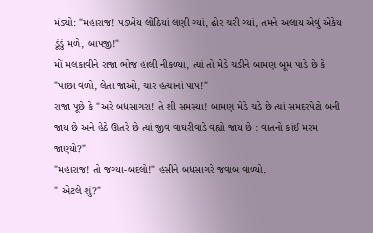મંડ્યો: "મહારાજ! પડખેય લોંઠિયાં લણી ગ્યાં, ઢોર ચરી ગ્યાં, તમને અલાય એવું એકેય ડૂંડું મળે, બાપજી!"
મોં મલકાવીને રાજા ભોજ હાલી નીકળ્યા, ત્યાં તો મેડે ચડીને બામણ બૂમ પાડે છે કે "પાછા વળો, લેતા જાઓ, ચાર હત્યાનાં પાપ!"
રાજા પૂછે કે "અરે બધસાગરા! તે શી સમસ્યા! બામણ મેડે ચડે છે ત્યાં સમદરપેટો બની જાય છે અને હેઠે ઊતરે છે ત્યાં જીવ વાઘરીવાડે વહ્યો જાય છે : વાતનો કાંઈ મરમ જાણ્યો?"
"મહારાજ! તો જગ્યા-બદલો!" હસીને બધસાગરે જવાબ વાળ્યો.
" એટલે શું?"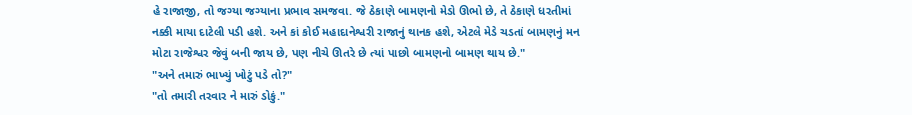હે રાજાજી, તો જગ્યા જગ્યાના પ્રભાવ સમજવા. જે ઠેકાણે બામણનો મેડો ઊભો છે, તે ઠેકાણે ધરતીમાં નક્કી માયા દાટેલી પડી હશે. અને કાં કોઈ મહાદાનેશ્વરી રાજાનું થાનક હશે, એટલે મેડે ચડતાં બામણનું મન મોટા રાજેશ્વર જેવું બની જાય છે, પણ નીચે ઊતરે છે ત્યાં પાછો બામણનો બામણ થાય છે."
"અને તમારું ભાખ્યું ખોટું પડે તો?"
"તો તમારી તરવાર ને મારું ડોકું."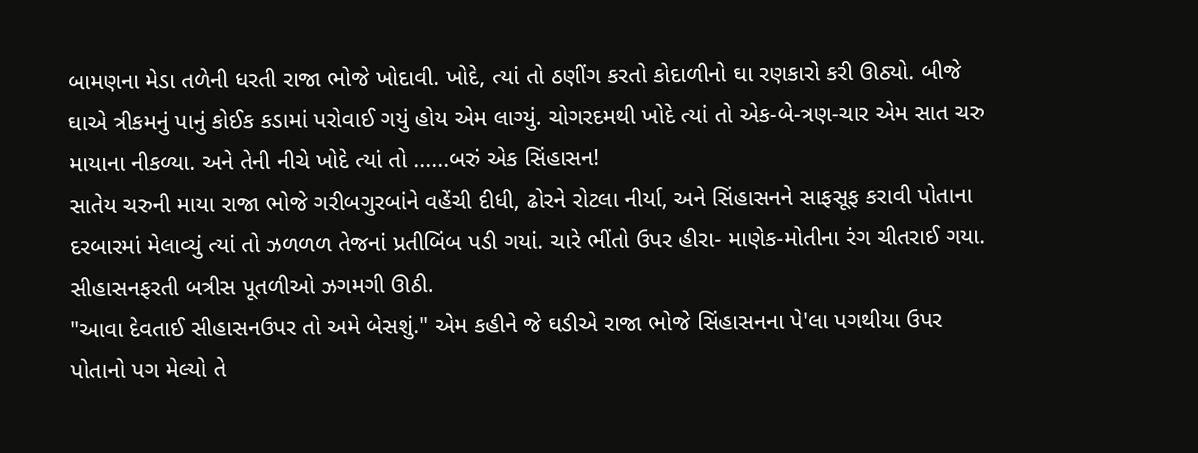બામણના મેડા તળેની ધરતી રાજા ભોજે ખોદાવી. ખોદે, ત્યાં તો ઠણીંગ કરતો કોદાળીનો ઘા રણકારો કરી ઊઠ્યો. બીજે ઘાએ ત્રીકમનું પાનું કોઈક કડામાં પરોવાઈ ગયું હોય એમ લાગ્યું. ચોગરદમથી ખોદે ત્યાં તો એક-બે-ત્રણ-ચાર એમ સાત ચરુ માયાના નીકળ્યા. અને તેની નીચે ખોદે ત્યાં તો ......બરું એક સિંહાસન!
સાતેય ચરુની માયા રાજા ભોજે ગરીબગુરબાંને વહેંચી દીધી, ઢોરને રોટલા નીર્યા, અને સિંહાસનને સાફસૂફ કરાવી પોતાના દરબારમાં મેલાવ્યું ત્યાં તો ઝળળળ તેજનાં પ્રતીબિંબ પડી ગયાં. ચારે ભીંતો ઉપર હીરા- માણેક-મોતીના રંગ ચીતરાઈ ગયા. સીહાસનફરતી બત્રીસ પૂતળીઓ ઝગમગી ઊઠી.
"આવા દેવતાઈ સીહાસનઉપર તો અમે બેસશું." એમ કહીને જે ઘડીએ રાજા ભોજે સિંહાસનના પે'લા પગથીયા ઉપર પોતાનો પગ મેલ્યો તે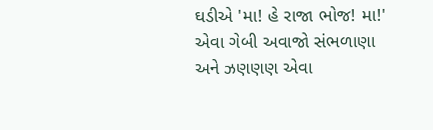ઘડીએ 'મા! હે રાજા ભોજ! મા!' એવા ગેબી અવાજો સંભળાણા અને ઝણણણ એવા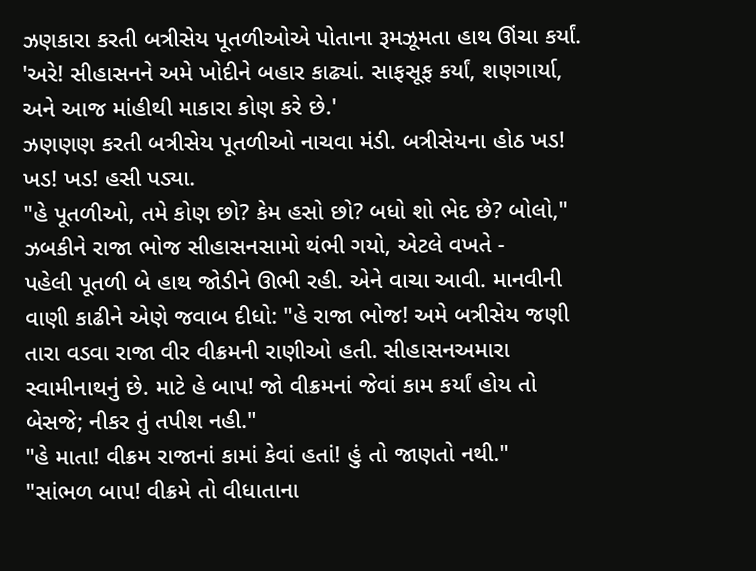ઝણકારા કરતી બત્રીસેય પૂતળીઓએ પોતાના રૂમઝૂમતા હાથ ઊંચા કર્યાં.
'અરે! સીહાસનને અમે ખોદીને બહાર કાઢ્યાં. સાફસૂફ કર્યાં, શણગાર્યા, અને આજ માંહીથી માકારા કોણ કરે છે.'
ઝણણણ કરતી બત્રીસેય પૂતળીઓ નાચવા મંડી. બત્રીસેયના હોઠ ખડ! ખડ! ખડ! હસી પડ્યા.
"હે પૂતળીઓ, તમે કોણ છો? કેમ હસો છો? બધો શો ભેદ છે? બોલો," ઝબકીને રાજા ભોજ સીહાસનસામો થંભી ગયો, એટલે વખતે -
પહેલી પૂતળી બે હાથ જોડીને ઊભી રહી. એને વાચા આવી. માનવીની વાણી કાઢીને એણે જવાબ દીધો: "હે રાજા ભોજ! અમે બત્રીસેય જણી તારા વડવા રાજા વીર વીક્રમની રાણીઓ હતી. સીહાસનઅમારા સ્વામીનાથનું છે. માટે હે બાપ! જો વીક્રમનાં જેવાં કામ કર્યાં હોય તો બેસજે; નીકર તું તપીશ નહી."
"હે માતા! વીક્રમ રાજાનાં કામાં કેવાં હતાં! હું તો જાણતો નથી."
"સાંભળ બાપ! વીક્રમે તો વીધાતાના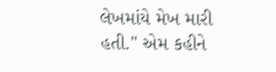લેખમાંયે મેખ મારી હતી." એમ કહીને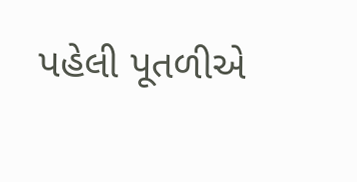પહેલી પૂતળીએ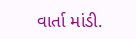વાર્તા માંડી.